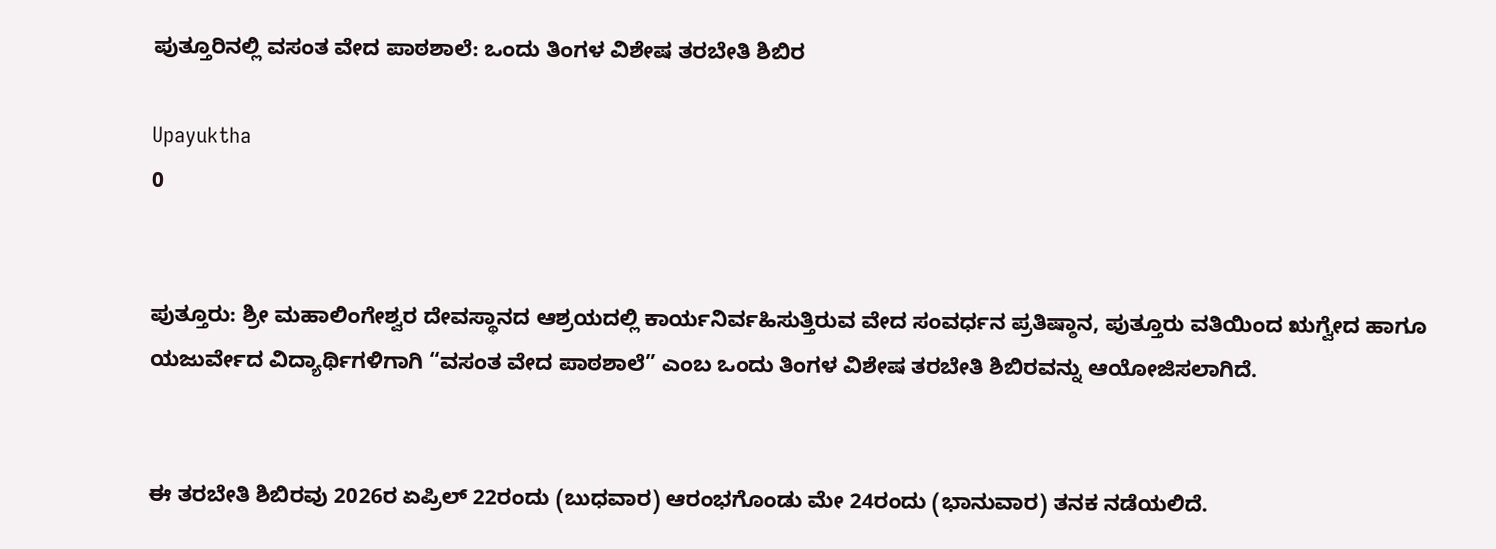ಪುತ್ತೂರಿನಲ್ಲಿ ವಸಂತ ವೇದ ಪಾಠಶಾಲೆ: ಒಂದು ತಿಂಗಳ ವಿಶೇಷ ತರಬೇತಿ ಶಿಬಿರ

Upayuktha
0


ಪುತ್ತೂರು: ಶ್ರೀ ಮಹಾಲಿಂಗೇಶ್ವರ ದೇವಸ್ಥಾನದ ಆಶ್ರಯದಲ್ಲಿ ಕಾರ್ಯನಿರ್ವಹಿಸುತ್ತಿರುವ ವೇದ ಸಂವರ್ಧನ ಪ್ರತಿಷ್ಠಾನ, ಪುತ್ತೂರು ವತಿಯಿಂದ ಋಗ್ವೇದ ಹಾಗೂ ಯಜುರ್ವೇದ ವಿದ್ಯಾರ್ಥಿಗಳಿಗಾಗಿ “ವಸಂತ ವೇದ ಪಾಠಶಾಲೆ” ಎಂಬ ಒಂದು ತಿಂಗಳ ವಿಶೇಷ ತರಬೇತಿ ಶಿಬಿರವನ್ನು ಆಯೋಜಿಸಲಾಗಿದೆ.


ಈ ತರಬೇತಿ ಶಿಬಿರವು 2026ರ ಏಪ್ರಿಲ್ 22ರಂದು (ಬುಧವಾರ) ಆರಂಭಗೊಂಡು ಮೇ 24ರಂದು (ಭಾನುವಾರ) ತನಕ ನಡೆಯಲಿದೆ.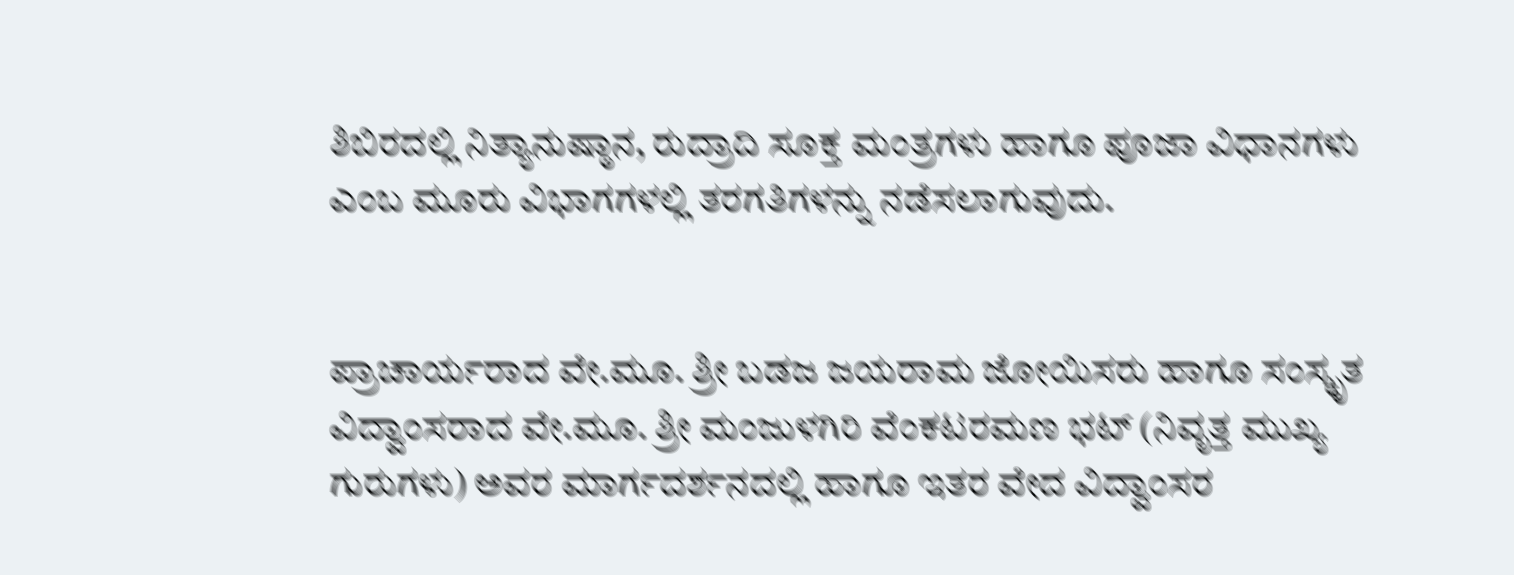ಶಿಬಿರದಲ್ಲಿ ನಿತ್ಯಾನುಷ್ಠಾನ, ರುದ್ರಾದಿ ಸೂಕ್ತ ಮಂತ್ರಗಳು ಹಾಗೂ ಪೂಜಾ ವಿಧಾನಗಳು ಎಂಬ ಮೂರು ವಿಭಾಗಗಳಲ್ಲಿ ತರಗತಿಗಳನ್ನು ನಡೆಸಲಾಗುವುದು.


ಪ್ರಾಚಾರ್ಯರಾದ ವೇ.ಮೂ. ಶ್ರೀ ಬಡಜ ಜಯರಾಮ ಜೋಯಿಸರು ಹಾಗೂ ಸಂಸ್ಕೃತ ವಿದ್ವಾಂಸರಾದ ವೇ.ಮೂ. ಶ್ರೀ ಮಂಜುಳಗಿರಿ ವೆಂಕಟರಮಣ ಭಟ್ (ನಿವೃತ್ತ ಮುಖ್ಯ ಗುರುಗಳು) ಅವರ ಮಾರ್ಗದರ್ಶನದಲ್ಲಿ ಹಾಗೂ ಇತರ ವೇದ ವಿದ್ವಾಂಸರ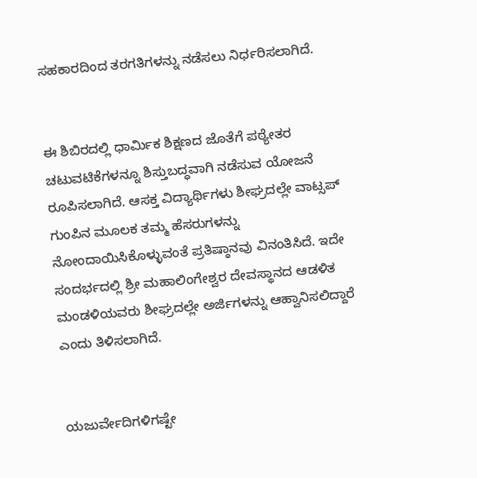ಸಹಕಾರದಿಂದ ತರಗತಿಗಳನ್ನು ನಡೆಸಲು ನಿರ್ಧರಿಸಲಾಗಿದೆ.


ಈ ಶಿಬಿರದಲ್ಲಿ ಧಾರ್ಮಿಕ ಶಿಕ್ಷಣದ ಜೊತೆಗೆ ಪಠ್ಯೇತರ ಚಟುವಟಿಕೆಗಳನ್ನೂ ಶಿಸ್ತುಬದ್ಧವಾಗಿ ನಡೆಸುವ ಯೋಜನೆ ರೂಪಿಸಲಾಗಿದೆ. ಆಸಕ್ತ ವಿದ್ಯಾರ್ಥಿಗಳು ಶೀಘ್ರದಲ್ಲೇ ವಾಟ್ಸಪ್ ಗುಂಪಿನ ಮೂಲಕ ತಮ್ಮ ಹೆಸರುಗಳನ್ನು ನೋಂದಾಯಿಸಿಕೊಳ್ಳುವಂತೆ ಪ್ರತಿಷ್ಠಾನವು ವಿನಂತಿಸಿದೆ. ಇದೇ ಸಂದರ್ಭದಲ್ಲಿ ಶ್ರೀ ಮಹಾಲಿಂಗೇಶ್ವರ ದೇವಸ್ಥಾನದ ಆಡಳಿತ ಮಂಡಳಿಯವರು ಶೀಘ್ರದಲ್ಲೇ ಅರ್ಜಿಗಳನ್ನು ಆಹ್ವಾನಿಸಲಿದ್ದಾರೆ ಎಂದು ತಿಳಿಸಲಾಗಿದೆ.


ಯಜುರ್ವೇದಿಗಳಿಗಷ್ಟೇ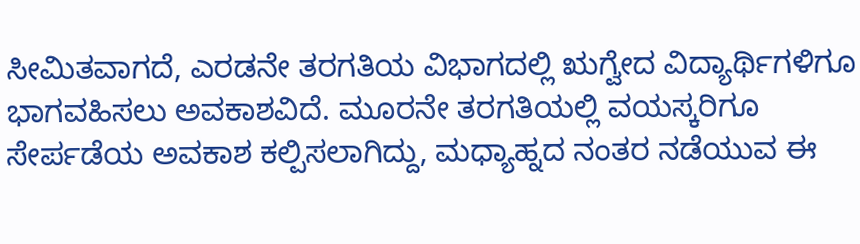ಸೀಮಿತವಾಗದೆ, ಎರಡನೇ ತರಗತಿಯ ವಿಭಾಗದಲ್ಲಿ ಋಗ್ವೇದ ವಿದ್ಯಾರ್ಥಿಗಳಿಗೂ ಭಾಗವಹಿಸಲು ಅವಕಾಶವಿದೆ. ಮೂರನೇ ತರಗತಿಯಲ್ಲಿ ವಯಸ್ಕರಿಗೂ ಸೇರ್ಪಡೆಯ ಅವಕಾಶ ಕಲ್ಪಿಸಲಾಗಿದ್ದು, ಮಧ್ಯಾಹ್ನದ ನಂತರ ನಡೆಯುವ ಈ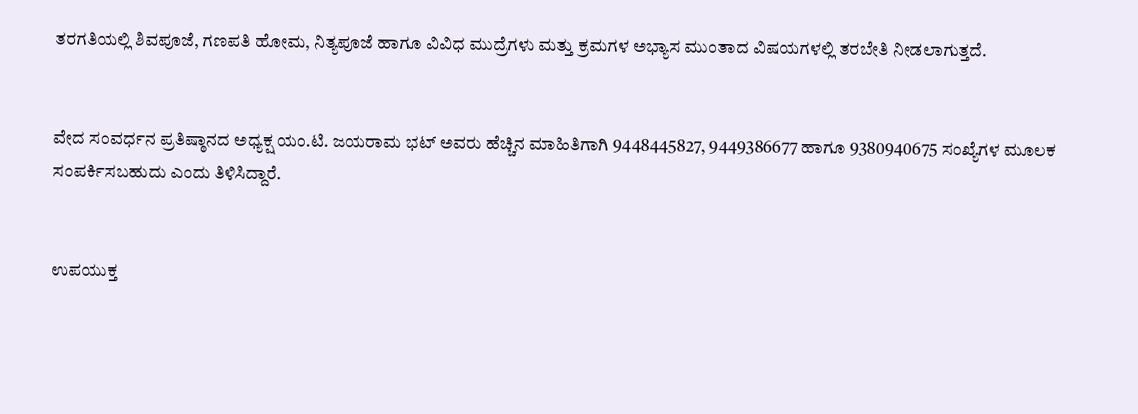ತರಗತಿಯಲ್ಲಿ ಶಿವಪೂಜೆ, ಗಣಪತಿ ಹೋಮ, ನಿತ್ಯಪೂಜೆ ಹಾಗೂ ವಿವಿಧ ಮುದ್ರೆಗಳು ಮತ್ತು ಕ್ರಮಗಳ ಅಭ್ಯಾಸ ಮುಂತಾದ ವಿಷಯಗಳಲ್ಲಿ ತರಬೇತಿ ನೀಡಲಾಗುತ್ತದೆ.


ವೇದ ಸಂವರ್ಧನ ಪ್ರತಿಷ್ಠಾನದ ಅಧ್ಯಕ್ಷ ಯಂ.ಟಿ. ಜಯರಾಮ ಭಟ್ ಅವರು ಹೆಚ್ಚಿನ ಮಾಹಿತಿಗಾಗಿ 9448445827, 9449386677 ಹಾಗೂ 9380940675 ಸಂಖ್ಯೆಗಳ ಮೂಲಕ ಸಂಪರ್ಕಿಸಬಹುದು ಎಂದು ತಿಳಿಸಿದ್ದಾರೆ.


ಉಪಯುಕ್ತ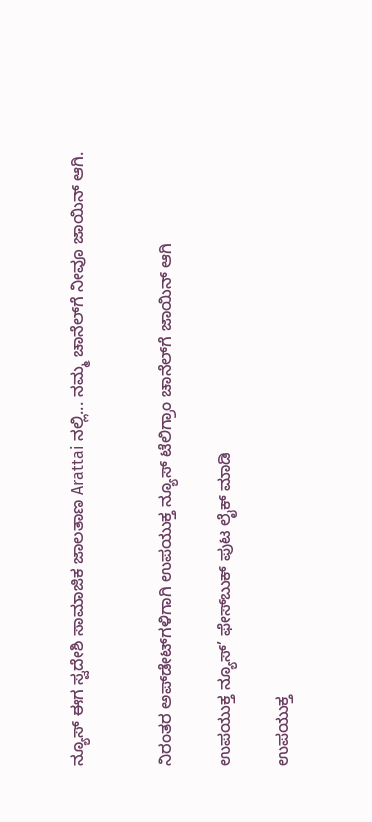ನ್ಯೂಸ್ ಈಗ ಸ್ವದೇಶಿ ಸಾಮಾಜಿಕ ಜಾಲತಾಣ Arattai ನಲ್ಲಿ... ನಮ್ಮ ಚಾನೆಲ್‌ಗೆ ನೀವೂ ಜಾಯಿನ್ ಆಗಿ.


ನಿರಂತರ ಅಪ್‌ಡೇಟ್‌ಗಳಿಗಾಗಿ ಉಪಯುಕ್ತ ನ್ಯೂಸ್‌ ಟೆಲಿಗ್ರಾಂ ಚಾನೆಲ್‌ಗೆ ಜಾಯಿನ್‌ ಆಗಿ

ಉಪಯುಕ್ತ ನ್ಯೂಸ್‌’ ಫೇಸ್‌ಬುಕ್ ಪುಟ ಲೈಕ್ ಮಾಡಿ

ಉಪಯುಕ್ತ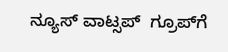ನ್ಯೂಸ್‌ ವಾಟ್ಸಪ್‌  ಗ್ರೂಪ್‌ಗೆ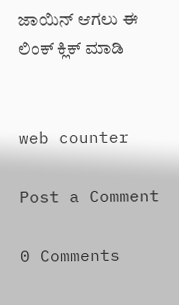ಜಾಯಿನ್ ಆಗಲು ಈ ಲಿಂಕ್ ಕ್ಲಿಕ್ ಮಾಡಿ


web counter

Post a Comment

0 Comments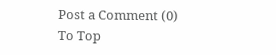Post a Comment (0)
To Top